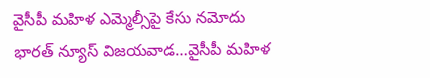వైసీపీ మహిళ ఎమ్మెల్సీపై కేసు నమోదు
భారత్ న్యూస్ విజయవాడ…వైసీపీ మహిళ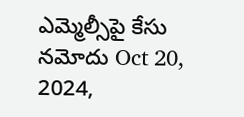ఎమ్మెల్సీపై కేసు నమోదు Oct 20, 2024,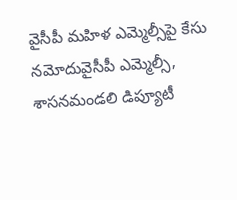వైసీపీ మహిళ ఎమ్మెల్సీపై కేసు నమోదువైసీపీ ఎమ్మెల్సీ, శాసనమండలి డిప్యూటీ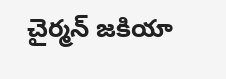చైర్మన్ జకియా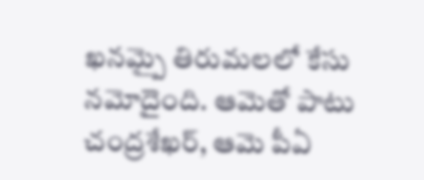ఖనమ్పై తిరుమలలో కేసు నమోదైంది. ఆమెతో పాటు చంద్రశేఖర్, ఆమె పీఏ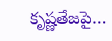కృష్ణతేజపై…